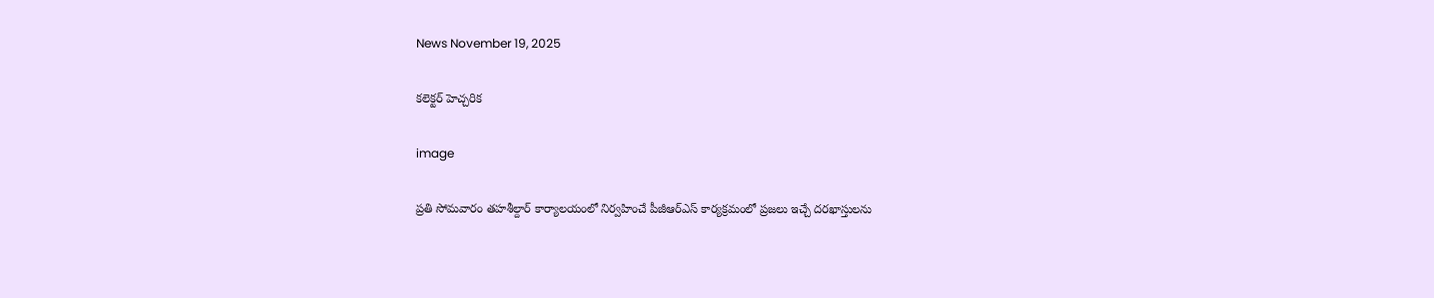News November 19, 2025

కలెక్టర్ హెచ్చరిక

image

ప్రతి సోమవారం తహశీల్దార్ కార్యాలయంలో నిర్వహించే పీజీఆర్ఎస్ కార్యక్రమంలో ప్రజలు ఇచ్చే దరఖాస్తులను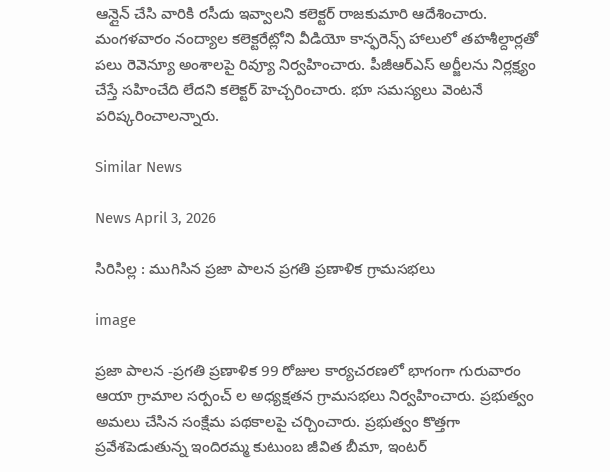ఆన్లైన్ చేసి వారికి రసీదు ఇవ్వాలని కలెక్టర్ రాజకుమారి ఆదేశించారు. మంగళవారం నంద్యాల కలెక్టరేట్లోని వీడియో కాన్ఫరెన్స్ హాలులో తహశీల్దార్లతో పలు రెవెన్యూ అంశాలపై రివ్యూ నిర్వహించారు. పీజీఆర్ఎస్ అర్జీలను నిర్లక్ష్యం చేస్తే సహించేది లేదని కలెక్టర్ హెచ్చరించారు. భూ సమస్యలు వెంటనే పరిష్కరించాలన్నారు.

Similar News

News April 3, 2026

సిరిసిల్ల : ముగిసిన ప్రజా పాలన ప్రగతి ప్రణాళిక గ్రామసభలు

image

ప్రజా పాలన -ప్రగతి ప్రణాళిక 99 రోజుల కార్యచరణలో భాగంగా గురువారం ఆయా గ్రామాల సర్పంచ్ ల అధ్యక్షతన గ్రామసభలు నిర్వహించారు. ప్రభుత్వం అమలు చేసిన సంక్షేమ పథకాలపై చర్చించారు. ప్రభుత్వం కొత్తగా ప్రవేశపెడుతున్న ఇందిరమ్మ కుటుంబ జీవిత బీమా, ఇంటర్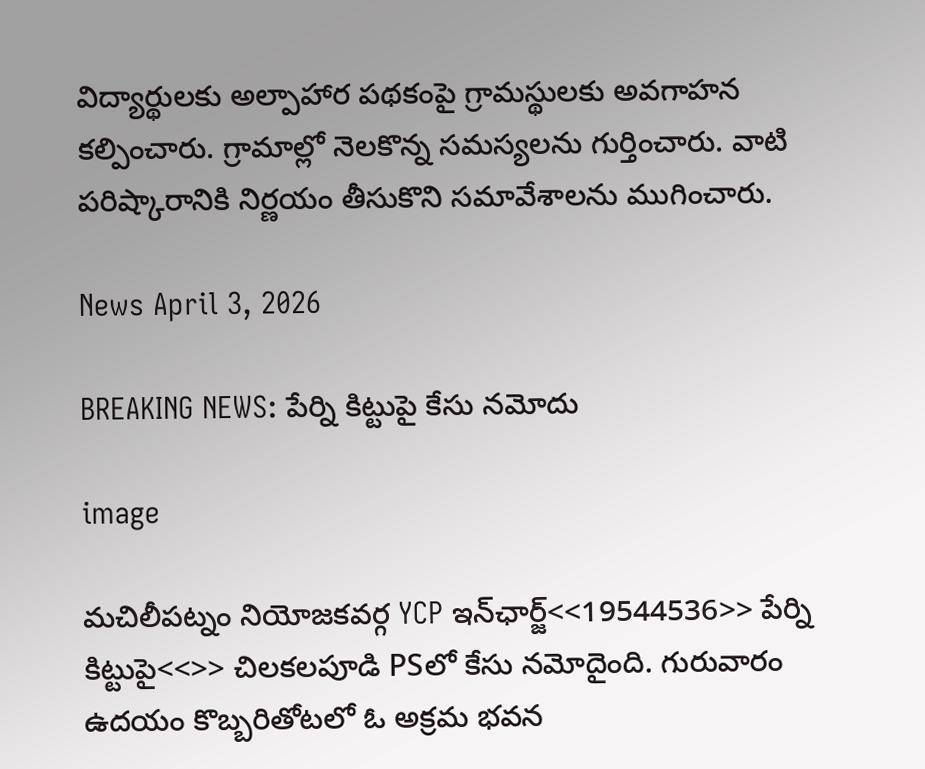విద్యార్థులకు అల్పాహార పథకంపై గ్రామస్థులకు అవగాహన కల్పించారు. గ్రామాల్లో నెలకొన్న సమస్యలను గుర్తించారు. వాటి పరిష్కారానికి నిర్ణయం తీసుకొని సమావేశాలను ముగించారు.

News April 3, 2026

BREAKING NEWS: పేర్ని కిట్టుపై కేసు నమోదు

image

మచిలీపట్నం నియోజకవర్గ YCP ఇన్‌ఛార్జ్<<19544536>> పేర్ని కిట్టుపై<<>> చిలకలపూడి PSలో కేసు నమోదైంది. గురువారం ఉదయం కొబ్బరితోటలో ఓ అక్రమ భవన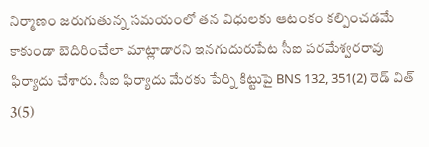నిర్మాణం జరుగుతున్న సమయంలో తన విధులకు ఆటంకం కల్పించడమే కాకుండా బెదిరించేలా మాట్లాడారని ఇనగుదురుపేట సీఐ పరమేశ్వరరావు ఫిర్యాదు చేశారు. సీఐ ఫిర్యాదు మేరకు పేర్ని కిట్టుపై BNS 132, 351(2) రెడ్ విత్ 3(5)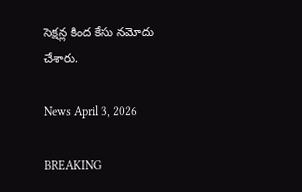సెక్షన్ల కింద కేసు నమోదు చేశారు.

News April 3, 2026

BREAKING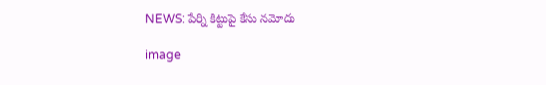NEWS: పేర్ని కిట్టుపై కేసు నమోదు

image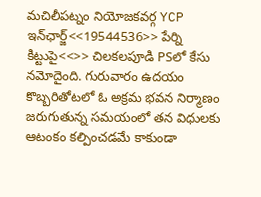మచిలీపట్నం నియోజకవర్గ YCP ఇన్‌ఛార్జ్<<19544536>> పేర్ని కిట్టుపై<<>> చిలకలపూడి PSలో కేసు నమోదైంది. గురువారం ఉదయం కొబ్బరితోటలో ఓ అక్రమ భవన నిర్మాణం జరుగుతున్న సమయంలో తన విధులకు ఆటంకం కల్పించడమే కాకుండా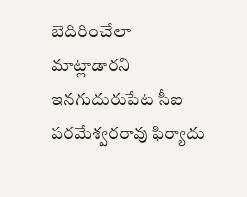బెదిరించేలా మాట్లాడారని ఇనగుదురుపేట సీఐ పరమేశ్వరరావు ఫిర్యాదు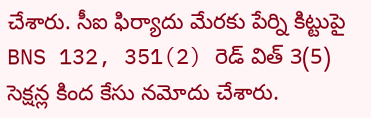చేశారు. సీఐ ఫిర్యాదు మేరకు పేర్ని కిట్టుపై BNS 132, 351(2) రెడ్ విత్ 3(5) సెక్షన్ల కింద కేసు నమోదు చేశారు.